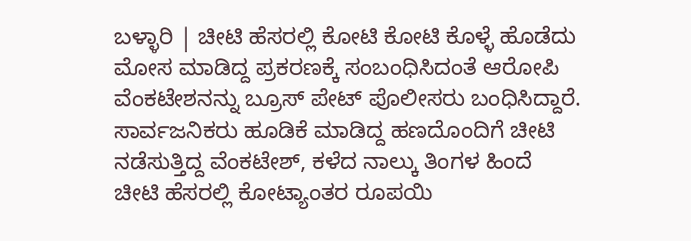ಬಳ್ಳಾರಿ | ಚೀಟಿ ಹೆಸರಲ್ಲಿ ಕೋಟಿ ಕೋಟಿ ಕೊಳ್ಳೆ ಹೊಡೆದು ಮೋಸ ಮಾಡಿದ್ದ ಪ್ರಕರಣಕ್ಕೆ ಸಂಬಂಧಿಸಿದಂತೆ ಆರೋಪಿ ವೆಂಕಟೇಶನನ್ನು ಬ್ರೂಸ್ ಪೇಟ್ ಪೊಲೀಸರು ಬಂಧಿಸಿದ್ದಾರೆ.
ಸಾರ್ವಜನಿಕರು ಹೂಡಿಕೆ ಮಾಡಿದ್ದ ಹಣದೊಂದಿಗೆ ಚೀಟಿ ನಡೆಸುತ್ತಿದ್ದ ವೆಂಕಟೇಶ್, ಕಳೆದ ನಾಲ್ಕು ತಿಂಗಳ ಹಿಂದೆ
ಚೀಟಿ ಹೆಸರಲ್ಲಿ ಕೋಟ್ಯಾಂತರ ರೂಪಯಿ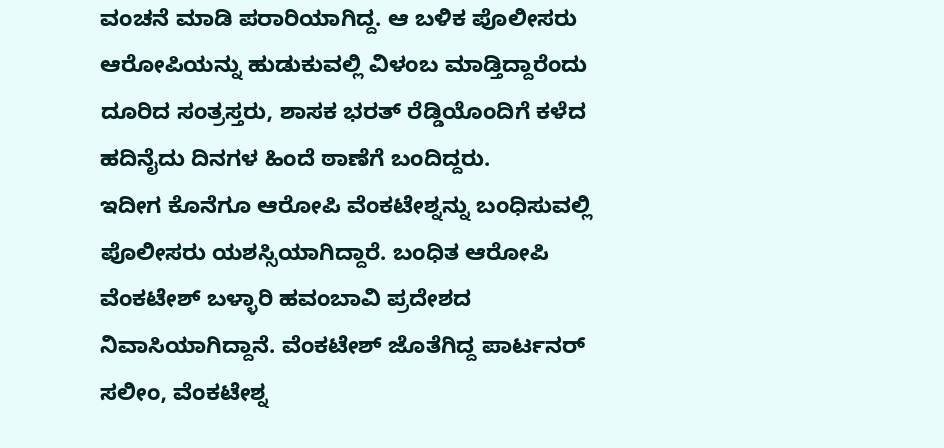ವಂಚನೆ ಮಾಡಿ ಪರಾರಿಯಾಗಿದ್ದ. ಆ ಬಳಿಕ ಪೊಲೀಸರು ಆರೋಪಿಯನ್ನು ಹುಡುಕುವಲ್ಲಿ ವಿಳಂಬ ಮಾಡ್ತಿದ್ದಾರೆಂದು ದೂರಿದ ಸಂತ್ರಸ್ತರು, ಶಾಸಕ ಭರತ್ ರೆಡ್ಡಿಯೊಂದಿಗೆ ಕಳೆದ ಹದಿನೈದು ದಿನಗಳ ಹಿಂದೆ ಠಾಣೆಗೆ ಬಂದಿದ್ದರು.
ಇದೀಗ ಕೊನೆಗೂ ಆರೋಪಿ ವೆಂಕಟೇಶ್ನನ್ನು ಬಂಧಿಸುವಲ್ಲಿ ಪೊಲೀಸರು ಯಶಸ್ಸಿಯಾಗಿದ್ದಾರೆ. ಬಂಧಿತ ಆರೋಪಿ ವೆಂಕಟೇಶ್ ಬಳ್ಳಾರಿ ಹವಂಬಾವಿ ಪ್ರದೇಶದ ನಿವಾಸಿಯಾಗಿದ್ದಾನೆ. ವೆಂಕಟೇಶ್ ಜೊತೆಗಿದ್ದ ಪಾರ್ಟನರ್ ಸಲೀಂ, ವೆಂಕಟೇಶ್ನ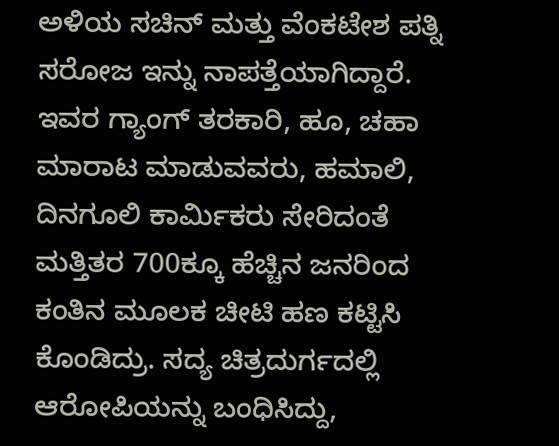ಅಳಿಯ ಸಚಿನ್ ಮತ್ತು ವೆಂಕಟೇಶ ಪತ್ನಿ ಸರೋಜ ಇನ್ನು ನಾಪತ್ತೆಯಾಗಿದ್ದಾರೆ.
ಇವರ ಗ್ಯಾಂಗ್ ತರಕಾರಿ, ಹೂ, ಚಹಾ ಮಾರಾಟ ಮಾಡುವವರು, ಹಮಾಲಿ, ದಿನಗೂಲಿ ಕಾರ್ಮಿಕರು ಸೇರಿದಂತೆ ಮತ್ತಿತರ 700ಕ್ಕೂ ಹೆಚ್ಚಿನ ಜನರಿಂದ ಕಂತಿನ ಮೂಲಕ ಚೀಟಿ ಹಣ ಕಟ್ಟಿಸಿ ಕೊಂಡಿದ್ರು. ಸದ್ಯ ಚಿತ್ರದುರ್ಗದಲ್ಲಿ ಆರೋಪಿಯನ್ನು ಬಂಧಿಸಿದ್ದು,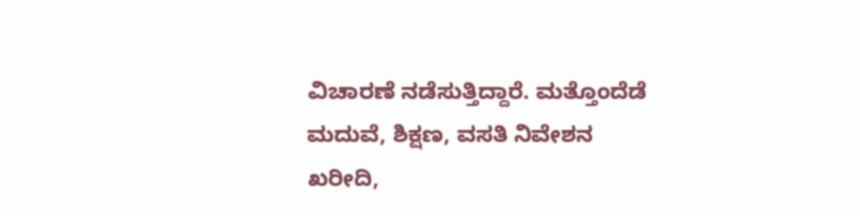ವಿಚಾರಣೆ ನಡೆಸುತ್ತಿದ್ದಾರೆ. ಮತ್ತೊಂದೆಡೆ ಮದುವೆ, ಶಿಕ್ಷಣ, ವಸತಿ ನಿವೇಶನ ಖರೀದಿ,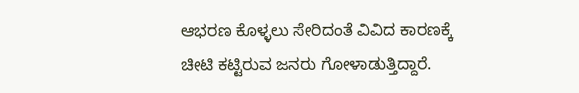ಆಭರಣ ಕೊಳ್ಳಲು ಸೇರಿದಂತೆ ವಿವಿದ ಕಾರಣಕ್ಕೆ ಚೀಟಿ ಕಟ್ಟಿರುವ ಜನರು ಗೋಳಾಡುತ್ತಿದ್ದಾರೆ.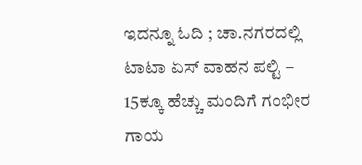ಇದನ್ನೂ ಓದಿ ; ಚಾ.ನಗರದಲ್ಲಿ ಟಾಟಾ ಏಸ್ ವಾಹನ ಪಲ್ಟಿ – 15ಕ್ಕೂ ಹೆಚ್ಚು ಮಂದಿಗೆ ಗಂಭೀರ ಗಾಯ